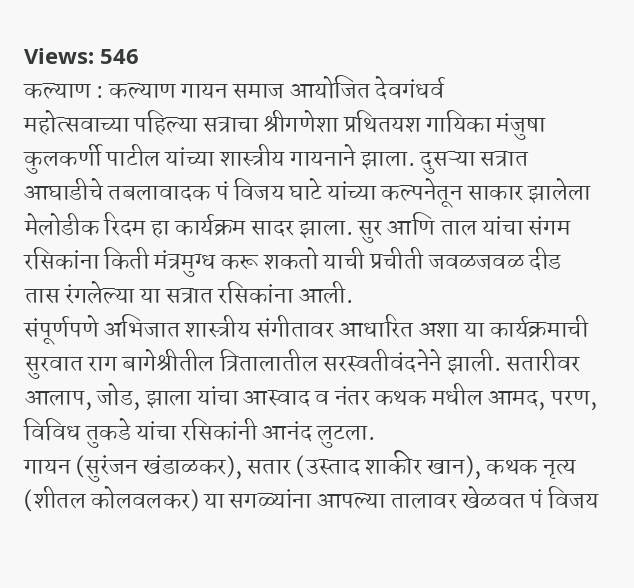Views: 546
कल्याण : कल्याण गायन समाज आयोजित देवगंधर्व
महोत्सवाच्या पहिल्या सत्राचा श्रीगणेशा प्रथितयश गायिका मंजुषा कुलकर्णी पाटील यांच्या शास्त्रीय गायनाने झाला. दुसऱ्या सत्रात आघाडीचे तबलावादक पं विजय घाटे यांच्या कल्पनेतून साकार झालेला मेलोडीक रिदम हा कार्यक्रम सादर झाला. सुर आणि ताल यांचा संगम रसिकांना किती मंत्रमुग्ध करू शकतो याची प्रचीती जवळजवळ दीड तास रंगलेल्या या सत्रात रसिकांना आली.
संपूर्णपणे अभिजात शास्त्रीय संगीतावर आधारित अशा या कार्यक्रमाची सुरवात राग बागेश्रीतील त्रितालातील सरस्वतीवंदनेने झाली. सतारीवर आलाप, जोड, झाला यांचा आस्वाद व नंतर कथक मधील आमद, परण, विविध तुकडे यांचा रसिकांनी आनंद लुटला.
गायन (सुरंजन खंडाळकर), सतार (उस्ताद शाकीर खान), कथक नृत्य (शीतल कोलवलकर) या सगळ्यांना आपल्या तालावर खेळवत पं विजय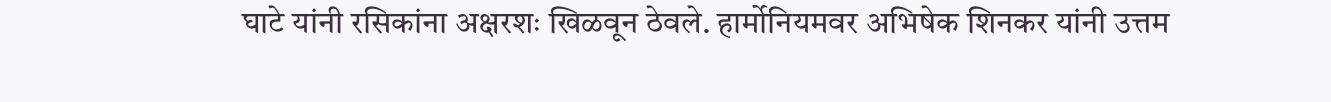घाटे यांनी रसिकांना अक्षरशः खिळवून ठेवले. हार्मोनियमवर अभिषेक शिनकर यांनी उत्तम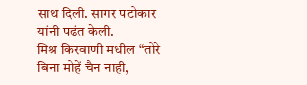साथ दिली. सागर पटोकार यांनी पढंत केली.
मिश्र किरवाणी मधील “तोरे बिना मोहें चैन नाही,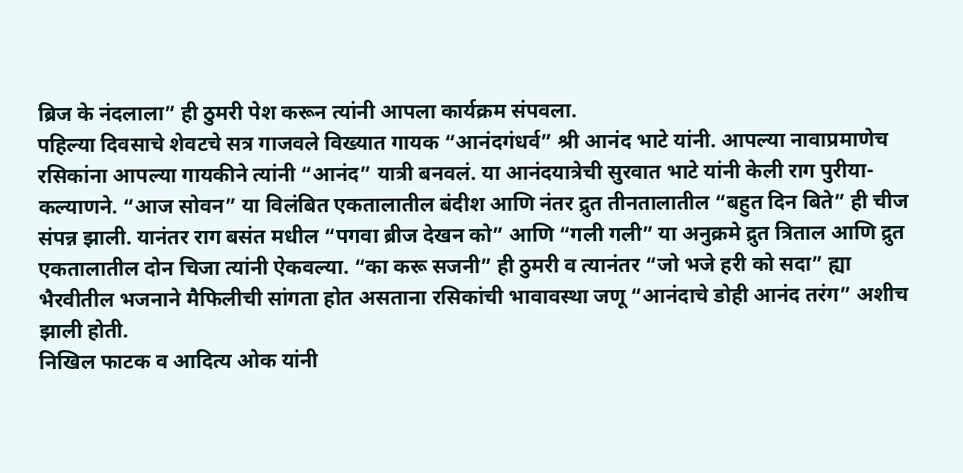ब्रिज के नंदलाला” ही ठुमरी पेश करून त्यांनी आपला कार्यक्रम संपवला.
पहिल्या दिवसाचे शेवटचे सत्र गाजवले विख्यात गायक “आनंदगंधर्व” श्री आनंद भाटे यांनी. आपल्या नावाप्रमाणेच रसिकांना आपल्या गायकीने त्यांनी “आनंद” यात्री बनवलं. या आनंदयात्रेची सुरवात भाटे यांनी केली राग पुरीया-कल्याणने. “आज सोवन” या विलंबित एकतालातील बंदीश आणि नंतर द्रुत तीनतालातील “बहुत दिन बिते” ही चीज संपन्न झाली. यानंतर राग बसंत मधील “पगवा ब्रीज देखन को” आणि “गली गली” या अनुक्रमे द्रुत त्रिताल आणि द्रुत एकतालातील दोन चिजा त्यांनी ऐकवल्या. “का करू सजनी” ही ठुमरी व त्यानंतर “जो भजे हरी को सदा” ह्या भैरवीतील भजनाने मैफिलीची सांगता होत असताना रसिकांची भावावस्था जणू “आनंदाचे डोही आनंद तरंग” अशीच झाली होती.
निखिल फाटक व आदित्य ओक यांनी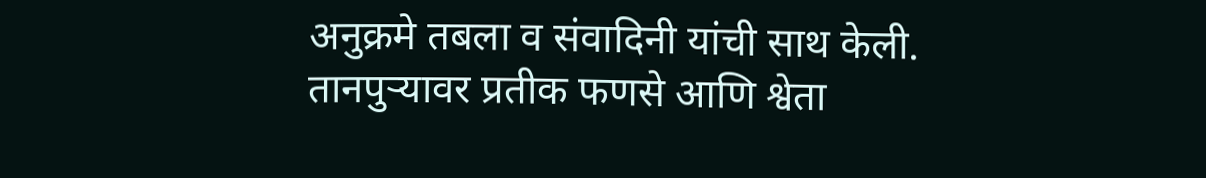अनुक्रमे तबला व संवादिनी यांची साथ केली. तानपुऱ्यावर प्रतीक फणसे आणि श्वेता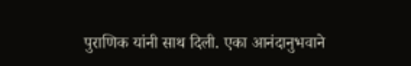पुराणिक यांनी साथ दिली. एका आनंदानुभवाने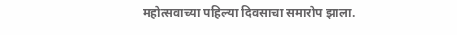महोत्सवाच्या पहिल्या दिवसाचा समारोप झाला.